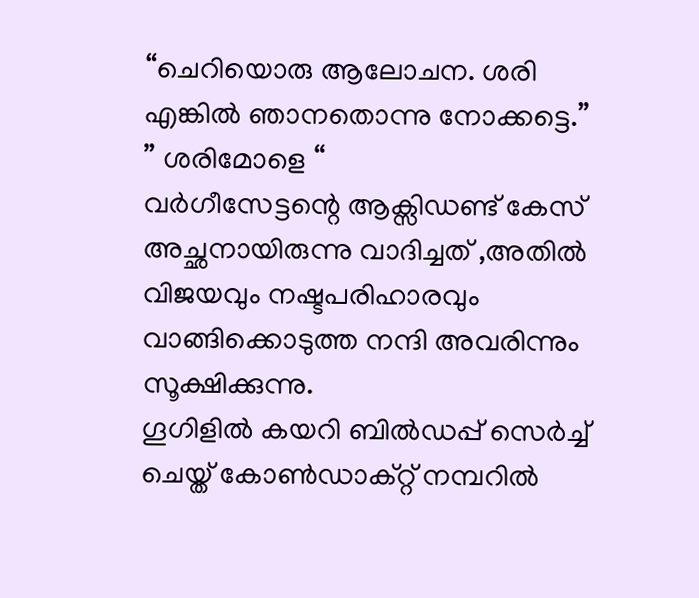“ചെറിയൊരു ആലോചന. ശരി എങ്കിൽ ഞാനതൊന്നു നോക്കട്ടെ.”
” ശരിമോളെ “
വർഗീസേട്ടന്റെ ആക്സിഡണ്ട് കേസ് അച്ഛനായിരുന്നു വാദിച്ചത് ,അതിൽ വിജയവും നഷ്ടപരിഹാരവും വാങ്ങിക്കൊടുത്ത നന്ദി അവരിന്നും സൂക്ഷിക്കുന്നു.
ഗൂഗിളിൽ കയറി ബിൽഡപ്പ് സെർച്ച് ചെയ്ത് കോൺഡാക്റ്റ് നമ്പറിൽ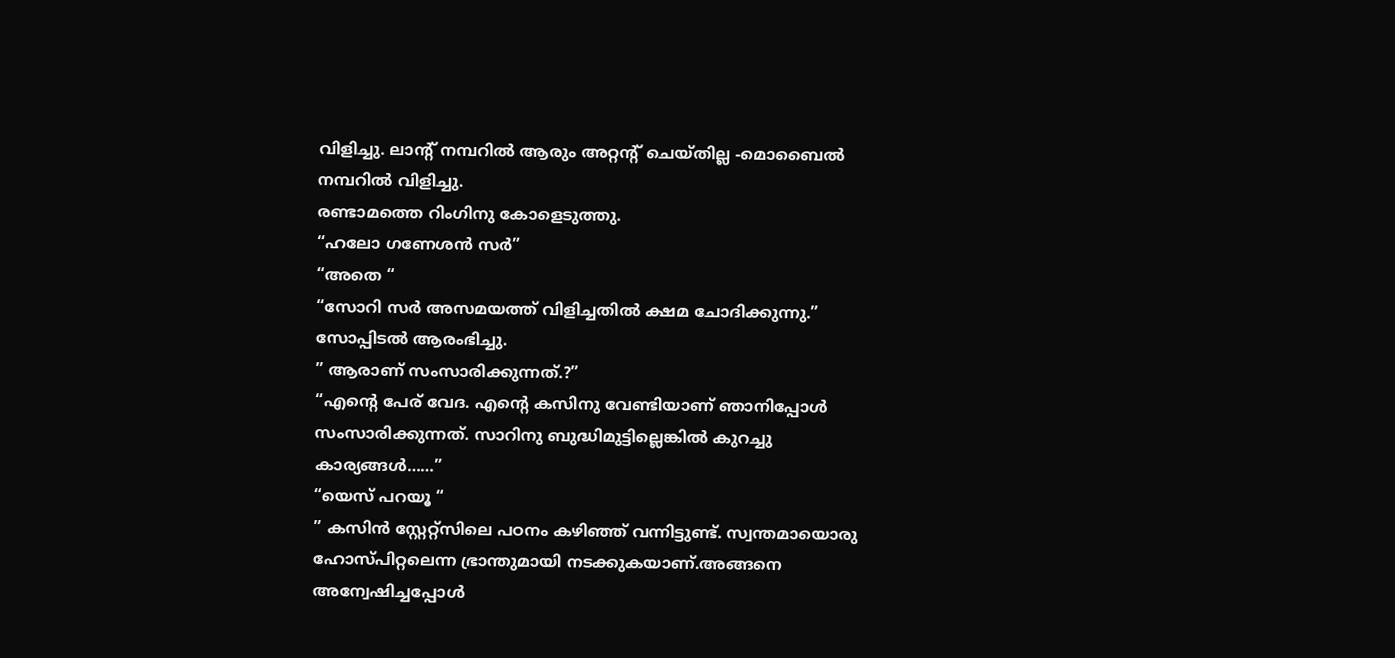വിളിച്ചു. ലാന്റ് നമ്പറിൽ ആരും അറ്റന്റ് ചെയ്തില്ല -മൊബൈൽ നമ്പറിൽ വിളിച്ചു.
രണ്ടാമത്തെ റിംഗിനു കോളെടുത്തു.
“ഹലോ ഗണേശൻ സർ”
“അതെ “
“സോറി സർ അസമയത്ത് വിളിച്ചതിൽ ക്ഷമ ചോദിക്കുന്നു.”
സോപ്പിടൽ ആരംഭിച്ചു.
” ആരാണ് സംസാരിക്കുന്നത്.?”
“എന്റെ പേര് വേദ. എന്റെ കസിനു വേണ്ടിയാണ് ഞാനിപ്പോൾ സംസാരിക്കുന്നത്. സാറിനു ബുദ്ധിമുട്ടില്ലെങ്കിൽ കുറച്ചു കാര്യങ്ങൾ……”
“യെസ് പറയൂ “
” കസിൻ സ്റ്റേറ്റ്സിലെ പഠനം കഴിഞ്ഞ് വന്നിട്ടുണ്ട്. സ്വന്തമായൊരു ഹോസ്പിറ്റലെന്ന ഭ്രാന്തുമായി നടക്കുകയാണ്.അങ്ങനെ അന്വേഷിച്ചപ്പോൾ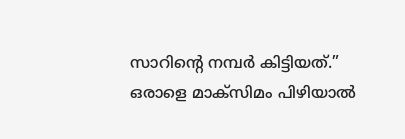സാറിന്റെ നമ്പർ കിട്ടിയത്.”
ഒരാളെ മാക്സിമം പിഴിയാൽ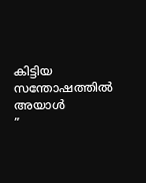കിട്ടിയ സന്തോഷത്തിൽ അയാൾ
”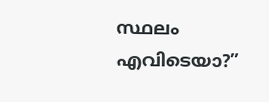സ്ഥലം എവിടെയാ?”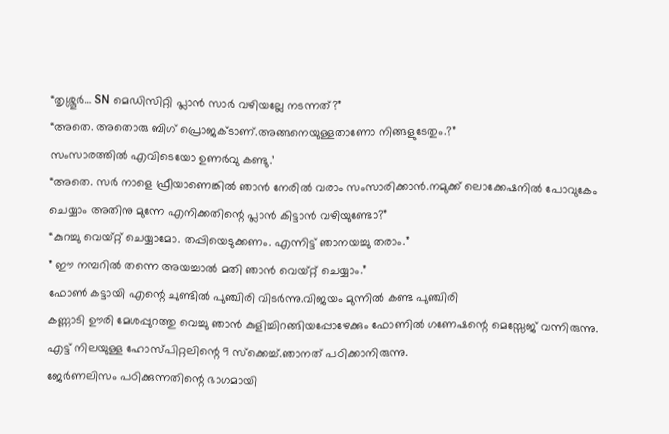“തൃശ്ശൂർ… SN മെഡിസിറ്റി പ്ലാൻ സാർ വഴിയല്ലേ നടന്നത്?”
“അതെ. അതൊരു ബിഗ് പ്രൊജക്ടാണ്.അങ്ങനെയുള്ളതാണോ നിങ്ങളുടേതും.?”
സംസാരത്തിൽ എവിടെയോ ഉണർവു കണ്ടു.’
“അതെ. സർ നാളെ ഫ്രീയാണെങ്കിൽ ഞാൻ നേരിൽ വരാം സംസാരിക്കാൻ.നമുക്ക് ലൊക്കേഷനിൽ പോവുകേം ചെയ്യാം അതിനു മുന്നേ എനിക്കതിന്റെ പ്ലാൻ കിട്ടാൻ വഴിയുണ്ടോ?”
“കുറച്ചു വെയ്റ്റ് ചെയ്യാമോ. തപ്പിയെടുക്കണം. എന്നിട്ട് ഞാനയച്ചു തരാം.”
” ഈ നമ്പറിൽ തന്നെ അയച്ചാൽ മതി ഞാൻ വെയ്റ്റ് ചെയ്യാം.”
ഫോൺ കട്ടായി എന്റെ ചുണ്ടിൽ പുഞ്ചിരി വിടർന്നു.വിജയം മുന്നിൽ കണ്ട പുഞ്ചിരി
കണ്ണാടി ഊരി മേശപ്പുറത്തു വെച്ചു ഞാൻ കുളിച്ചിറങ്ങിയപ്പോഴേക്കും ഫോണിൽ ഗണേഷന്റെ മെസ്സേജ് വന്നിരുന്നു. എട്ട് നിലയുള്ള ഹോസ്പിറ്റലിന്റെ 9 സ്ക്കെച്ച്.ഞാനത് പഠിക്കാനിരുന്നു.
ജേർണലിസം പഠിക്കുന്നതിന്റെ ഭാഗമായി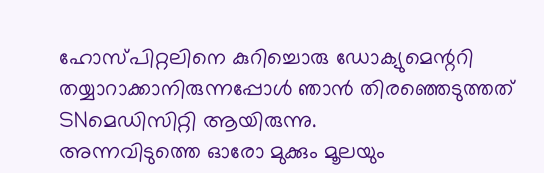ഹോസ്പിറ്റലിനെ കുറിച്ചൊരു ഡോക്യുമെന്ററി തയ്യാറാക്കാനിരുന്നപ്പോൾ ഞാൻ തിരഞ്ഞെടുത്തത് SNമെഡിസിറ്റി ആയിരുന്നു.
അന്നവിടുത്തെ ഓരോ മുക്കും മൂലയും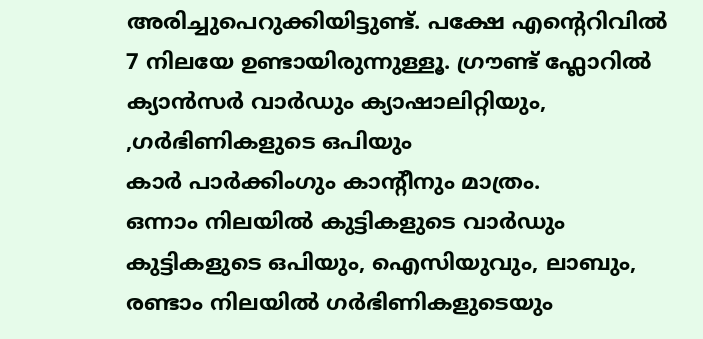അരിച്ചുപെറുക്കിയിട്ടുണ്ട്. പക്ഷേ എന്റെറിവിൽ 7 നിലയേ ഉണ്ടായിരുന്നുള്ളൂ. ഗ്രൗണ്ട് ഫ്ലോറിൽ ക്യാൻസർ വാർഡും ക്യാഷാലിറ്റിയും, ,ഗർഭിണികളുടെ ഒപിയും
കാർ പാർക്കിംഗും കാന്റീനും മാത്രം.
ഒന്നാം നിലയിൽ കുട്ടികളുടെ വാർഡും കുട്ടികളുടെ ഒപിയും, ഐസിയുവും, ലാബും,
രണ്ടാം നിലയിൽ ഗർഭിണികളുടെയും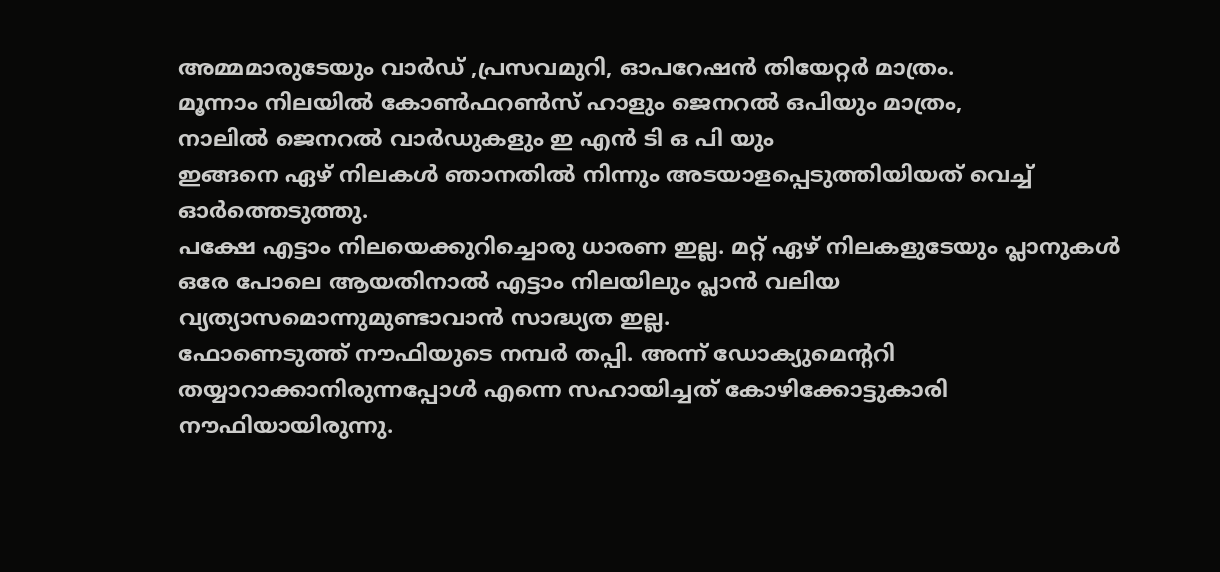അമ്മമാരുടേയും വാർഡ് ,പ്രസവമുറി, ഓപറേഷൻ തിയേറ്റർ മാത്രം.
മൂന്നാം നിലയിൽ കോൺഫറൺസ് ഹാളും ജെനറൽ ഒപിയും മാത്രം,
നാലിൽ ജെനറൽ വാർഡുകളും ഇ എൻ ടി ഒ പി യും
ഇങ്ങനെ ഏഴ് നിലകൾ ഞാനതിൽ നിന്നും അടയാളപ്പെടുത്തിയിയത് വെച്ച് ഓർത്തെടുത്തു.
പക്ഷേ എട്ടാം നിലയെക്കുറിച്ചൊരു ധാരണ ഇല്ല. മറ്റ് ഏഴ് നിലകളുടേയും പ്ലാനുകൾ ഒരേ പോലെ ആയതിനാൽ എട്ടാം നിലയിലും പ്ലാൻ വലിയ വ്യത്യാസമൊന്നുമുണ്ടാവാൻ സാദ്ധ്യത ഇല്ല.
ഫോണെടുത്ത് നൗഫിയുടെ നമ്പർ തപ്പി. അന്ന് ഡോക്യുമെന്ററി തയ്യാറാക്കാനിരുന്നപ്പോൾ എന്നെ സഹായിച്ചത് കോഴിക്കോട്ടുകാരി നൗഫിയായിരുന്നു.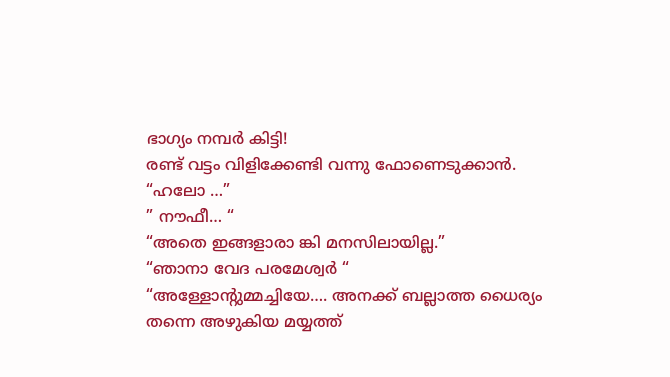ഭാഗ്യം നമ്പർ കിട്ടി!
രണ്ട് വട്ടം വിളിക്കേണ്ടി വന്നു ഫോണെടുക്കാൻ.
“ഹലോ …”
” നൗഫീ… “
“അതെ ഇങ്ങളാരാ ങ്കി മനസിലായില്ല.”
“ഞാനാ വേദ പരമേശ്വർ “
“അള്ളോന്റുമ്മച്ചിയേ…. അനക്ക് ബല്ലാത്ത ധൈര്യം തന്നെ അഴുകിയ മയ്യത്ത്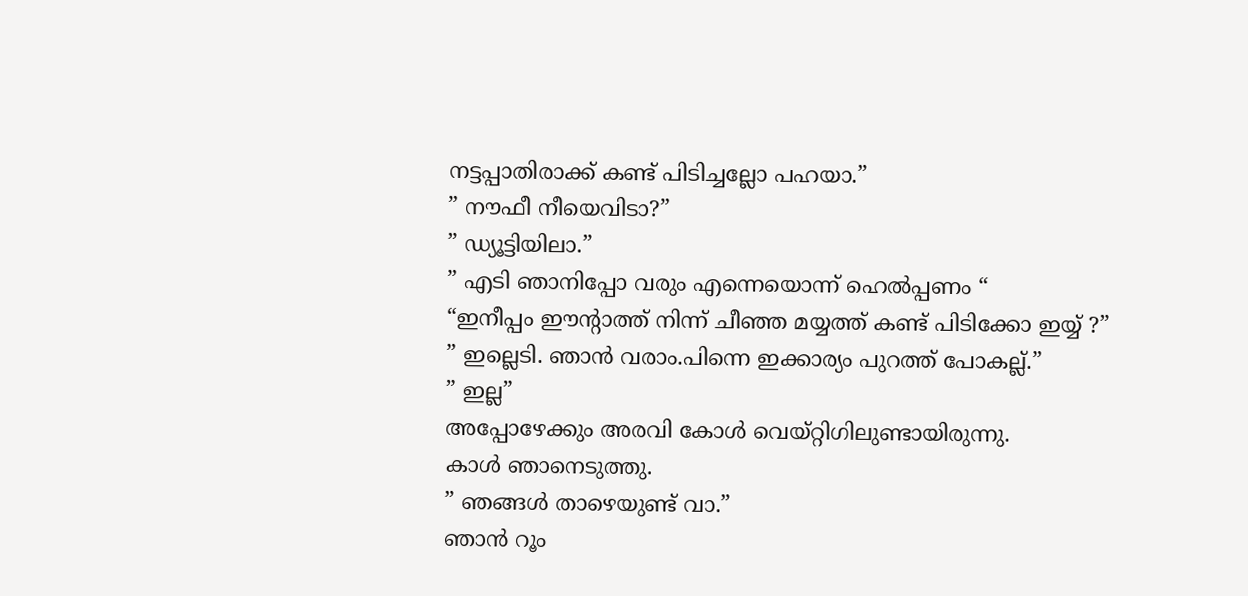നട്ടപ്പാതിരാക്ക് കണ്ട് പിടിച്ചല്ലോ പഹയാ.”
” നൗഫീ നീയെവിടാ?”
” ഡ്യൂട്ടിയിലാ.”
” എടി ഞാനിപ്പോ വരും എന്നെയൊന്ന് ഹെൽപ്പണം “
“ഇനീപ്പം ഈന്റാത്ത് നിന്ന് ചീഞ്ഞ മയ്യത്ത് കണ്ട് പിടിക്കോ ഇയ്യ് ?”
” ഇല്ലെടി. ഞാൻ വരാം.പിന്നെ ഇക്കാര്യം പുറത്ത് പോകല്ല്.”
” ഇല്ല”
അപ്പോഴേക്കും അരവി കോൾ വെയ്റ്റിഗിലുണ്ടായിരുന്നു.
കാൾ ഞാനെടുത്തു.
” ഞങ്ങൾ താഴെയുണ്ട് വാ.”
ഞാൻ റൂം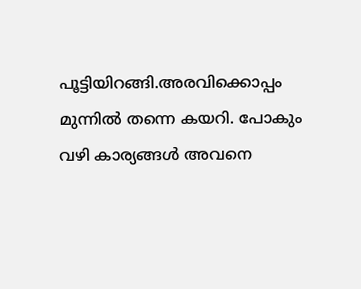പൂട്ടിയിറങ്ങി.അരവിക്കൊപ്പം മുന്നിൽ തന്നെ കയറി. പോകും വഴി കാര്യങ്ങൾ അവനെ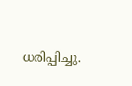ധരിപ്പിച്ചു.